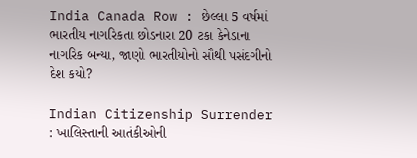India Canada Row : છેલ્લા 5 વર્ષમાં ભારતીય નાગરિકતા છોડનારા 20 ટકા કેનેડાના નાગરિક બન્યા, જાણો ભારતીયોનો સૌથી પસંદગીનો દેશ કયો?

Indian Citizenship Surrender : ખાલિસ્તાની આતંકીઓની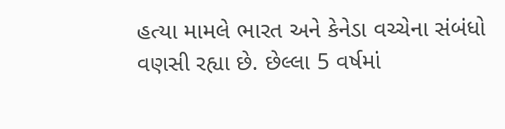હત્યા મામલે ભારત અને કેનેડા વચ્ચેના સંબંધો વણસી રહ્યા છે. છેલ્લા 5 વર્ષમાં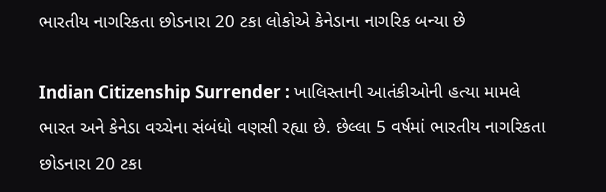ભારતીય નાગરિકતા છોડનારા 20 ટકા લોકોએ કેનેડાના નાગરિક બન્યા છે

Indian Citizenship Surrender : ખાલિસ્તાની આતંકીઓની હત્યા મામલે ભારત અને કેનેડા વચ્ચેના સંબંધો વણસી રહ્યા છે. છેલ્લા 5 વર્ષમાં ભારતીય નાગરિકતા છોડનારા 20 ટકા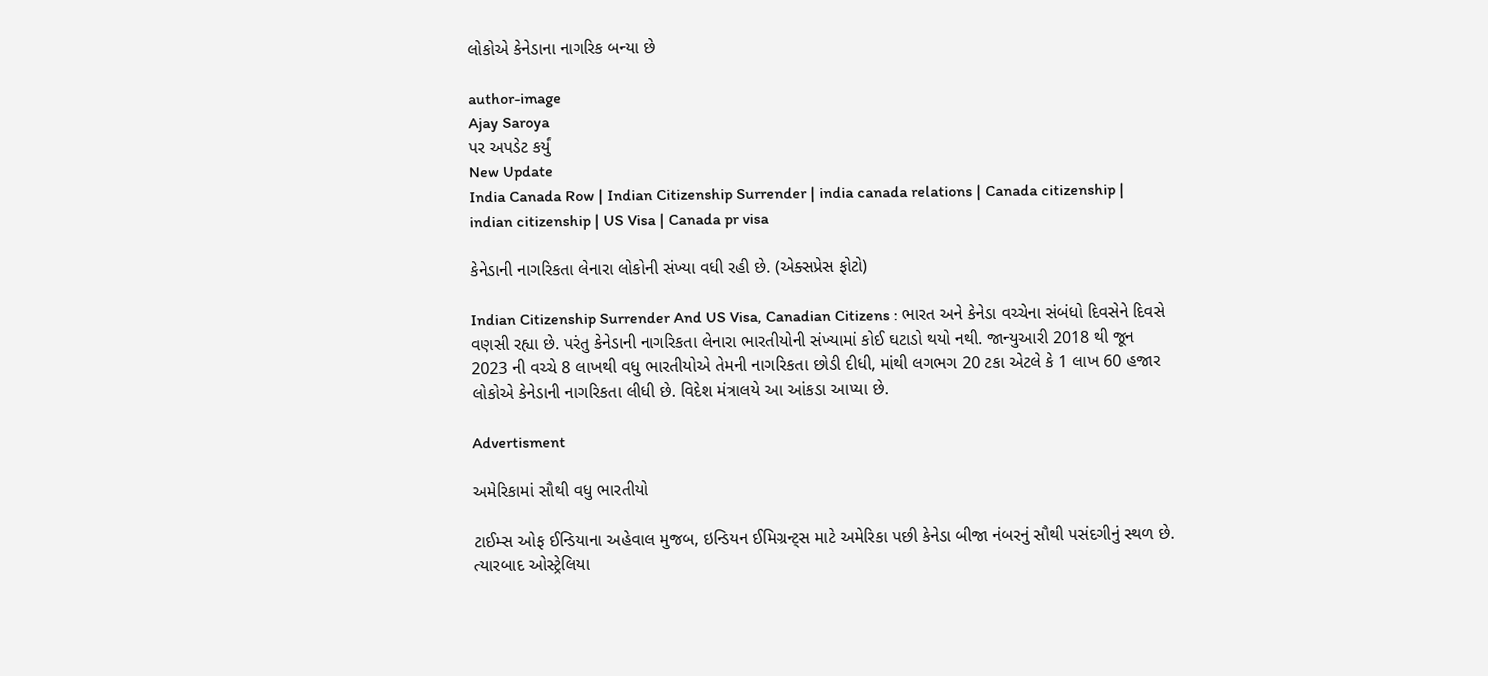લોકોએ કેનેડાના નાગરિક બન્યા છે

author-image
Ajay Saroya
પર અપડેટ કર્યું
New Update
India Canada Row | Indian Citizenship Surrender | india canada relations | Canada citizenship | indian citizenship | US Visa | Canada pr visa

કેનેડાની નાગરિકતા લેનારા લોકોની સંખ્યા વધી રહી છે. (એક્સપ્રેસ ફોટો)

Indian Citizenship Surrender And US Visa, Canadian Citizens : ભારત અને કેનેડા વચ્ચેના સંબંધો દિવસેને દિવસે વણસી રહ્યા છે. પરંતુ કેનેડાની નાગરિકતા લેનારા ભારતીયોની સંખ્યામાં કોઈ ઘટાડો થયો નથી. જાન્યુઆરી 2018 થી જૂન 2023 ની વચ્ચે 8 લાખથી વધુ ભારતીયોએ તેમની નાગરિકતા છોડી દીધી, માંથી લગભગ 20 ટકા એટલે કે 1 લાખ 60 હજાર લોકોએ કેનેડાની નાગરિકતા લીધી છે. વિદેશ મંત્રાલયે આ આંકડા આપ્યા છે.

Advertisment

અમેરિકામાં સૌથી વધુ ભારતીયો

ટાઈમ્સ ઓફ ઈન્ડિયાના અહેવાલ મુજબ, ઇન્ડિયન ઈમિગ્રન્ટ્સ માટે અમેરિકા પછી કેનેડા બીજા નંબરનું સૌથી પસંદગીનું સ્થળ છે. ત્યારબાદ ઓસ્ટ્રેલિયા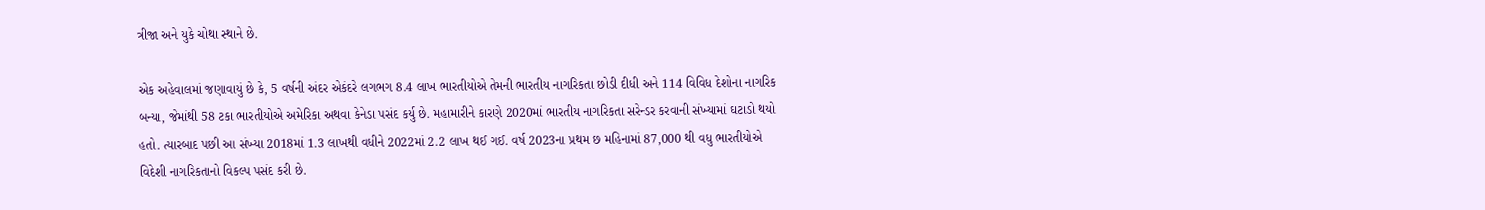ત્રીજા અને યુકે ચોથા સ્થાને છે.

એક અહેવાલમાં જણાવાયું છે કે, 5 વર્ષની અંદર એકંદરે લગભગ 8.4 લાખ ભારતીયોએ તેમની ભારતીય નાગરિકતા છોડી દીધી અને 114 વિવિધ દેશોના નાગરિક બન્યા, જેમાંથી 58 ટકા ભારતીયોએ અમેરિકા અથવા કેનેડા પસંદ કર્યુ છે. મહામારીને કારણે 2020માં ભારતીય નાગરિકતા સરેન્ડર કરવાની સંખ્યામાં ઘટાડો થયો હતો. ત્યારબાદ પછી આ સંખ્યા 2018માં 1.3 લાખથી વધીને 2022માં 2.2 લાખ થઈ ગઈ. વર્ષ 2023ના પ્રથમ છ મહિનામાં 87,000 થી વધુ ભારતીયોએ વિદેશી નાગરિકતાનો વિકલ્પ પસંદ કરી છે.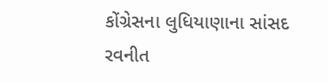કોંગ્રેસના લુધિયાણાના સાંસદ રવનીત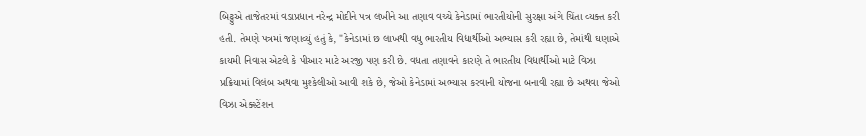બિટ્ટુએ તાજેતરમાં વડાપ્રધાન નરેન્દ્ર મોદીને પત્ર લખીને આ તણાવ વચ્ચે કેનેડામાં ભારતીયોની સુરક્ષા અંગે ચિંતા વ્યક્ત કરી હતી. તેમણે પત્રમાં જણાવ્યું હતું કે, "કેનેડામાં છ લાખથી વધુ ભારતીય વિદ્યાર્થીઓ અભ્યાસ કરી રહ્યા છે, તેમાંથી ઘણાએ કાયમી નિવાસ એટલે કે પીઆર માટે અરજી પણ કરી છે. વધતા તણાવને કારણે તે ભારતીય વિદ્યાર્થીઓ માટે વિઝા પ્રક્રિયામાં વિલંબ અથવા મુશ્કેલીઓ આવી શકે છે, જેઓ કેનેડામાં અભ્યાસ કરવાની યોજના બનાવી રહ્યા છે અથવા જેઓ વિઝા એક્સ્ટેંશન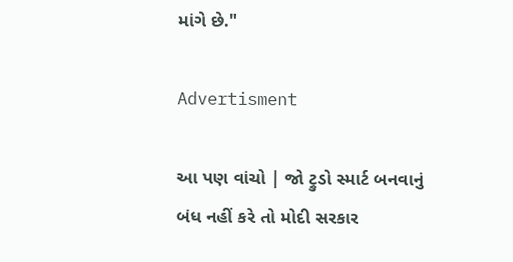માંગે છે."

Advertisment

આ પણ વાંચો | જો ટ્રુડો સ્માર્ટ બનવાનું બંધ નહીં કરે તો મોદી સરકાર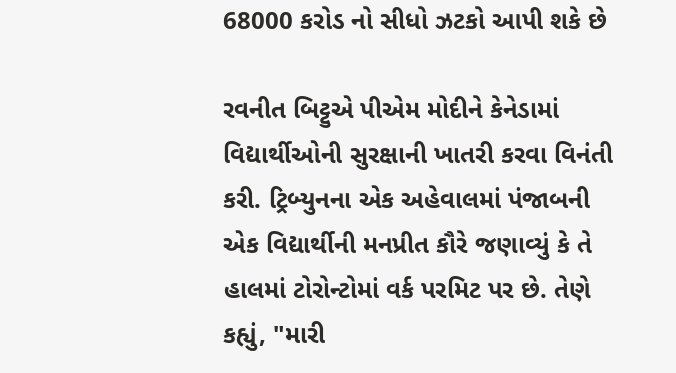68000 કરોડ નો સીધો ઝટકો આપી શકે છે

રવનીત બિટ્ટુએ પીએમ મોદીને કેનેડામાં વિદ્યાર્થીઓની સુરક્ષાની ખાતરી કરવા વિનંતી કરી. ટ્રિબ્યુનના એક અહેવાલમાં પંજાબની એક વિદ્યાર્થીની મનપ્રીત કૌરે જણાવ્યું કે તે હાલમાં ટોરોન્ટોમાં વર્ક પરમિટ પર છે. તેણે કહ્યું, "મારી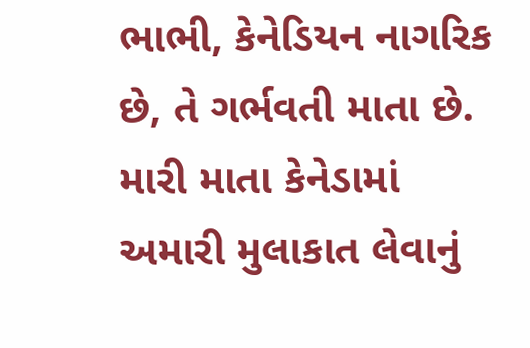ભાભી, કેનેડિયન નાગરિક છે, તે ગર્ભવતી માતા છે. મારી માતા કેનેડામાં અમારી મુલાકાત લેવાનું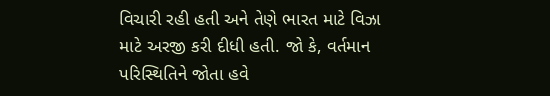વિચારી રહી હતી અને તેણે ભારત માટે વિઝા માટે અરજી કરી દીધી હતી. જો કે, વર્તમાન પરિસ્થિતિને જોતા હવે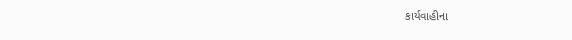કાર્યવાહીના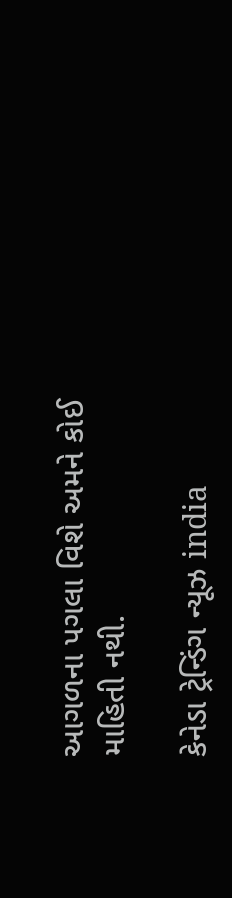આગળના પગલા વિશે અમને કોઈ માહિતી નથી.

કેનેડા ટ્રેન્ડિંગ ન્યૂઝ india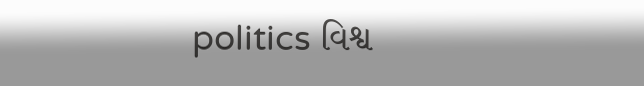politics વિશ્વ